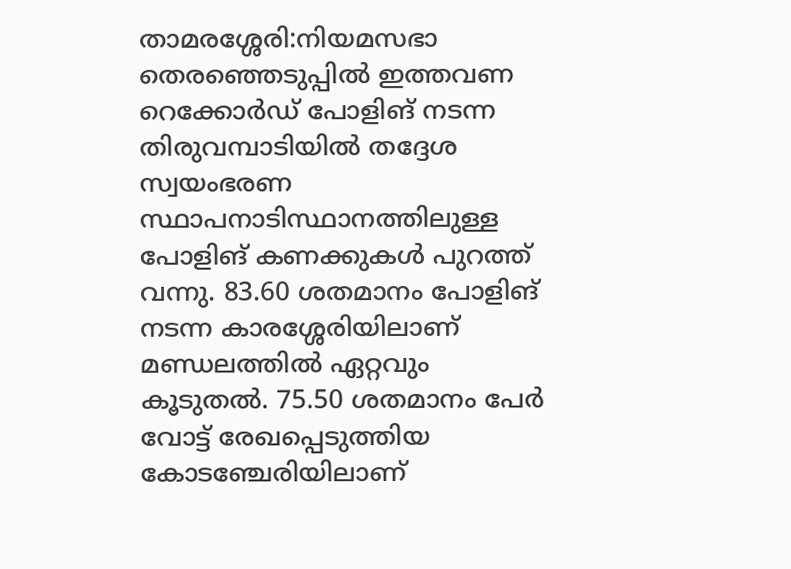താമരശ്ശേരി:നിയമസഭാ തെരഞ്ഞെടുപ്പിൽ ഇത്തവണ റെക്കോർഡ് പോളിങ് നടന്ന തിരുവമ്പാടിയിൽ തദ്ദേശ സ്വയംഭരണ സ്ഥാപനാടിസ്ഥാനത്തിലുള്ള പോളിങ് കണക്കുകൾ പുറത്ത് വന്നു. 83.60 ശതമാനം പോളിങ് നടന്ന കാരശ്ശേരിയിലാണ് മണ്ഡലത്തിൽ ഏറ്റവും കൂടുതൽ. 75.50 ശതമാനം പേർ വോട്ട് രേഖപ്പെടുത്തിയ കോടഞ്ചേരിയിലാണ്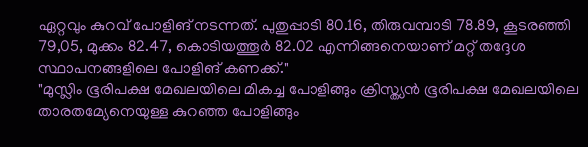ഏറ്റവും കുറവ് പോളിങ് നടന്നത്. പുതുപ്പാടി 80.16, തിരുവമ്പാടി 78.89, കൂടരഞ്ഞി 79,05, മുക്കം 82.47, കൊടിയത്തൂർ 82.02 എന്നിങ്ങനെയാണ് മറ്റ് തദ്ദേശ സ്ഥാപനങ്ങളിലെ പോളിങ് കണക്ക്."
"മുസ്ലിം ഭൂരിപക്ഷ മേഖലയിലെ മികച്ച പോളിങ്ങും ക്രിസ്ത്യൻ ഭൂരിപക്ഷ മേഖലയിലെ താരതമ്യേനെയുള്ള കുറഞ്ഞ പോളിങ്ങും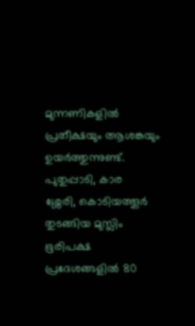മുന്നണികളിൽ പ്രതീക്ഷയും ആശങ്കയും ഉയർത്തുന്നുണ്ട്. പുതുപ്പാടി, കാര
ശ്ശേരി, കൊടിയത്തൂർ തുടങ്ങിയ മുസ്ലിം ഭൂരിപക്ഷ പ്രദേശങ്ങളിൽ 80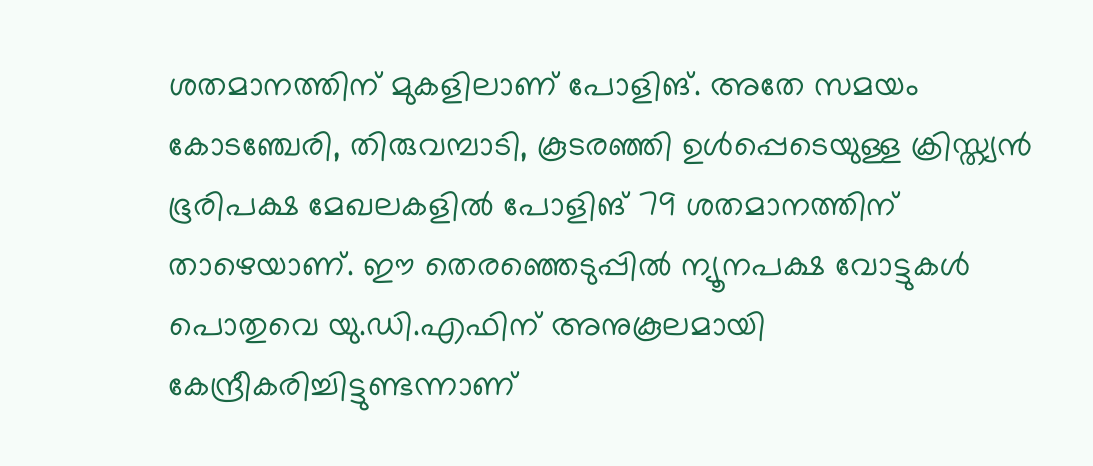ശതമാനത്തിന് മുകളിലാണ് പോളിങ്. അതേ സമയം കോടഞ്ചേരി, തിരുവമ്പാടി, കൂsരഞ്ഞി ഉൾപ്പെടെയുള്ള ക്രിസ്ത്യൻ ഭൂരിപക്ഷ മേഖലകളിൽ പോളിങ് 79 ശതമാനത്തിന് താഴെയാണ്. ഈ തെരഞ്ഞെടുപ്പിൽ ന്യൂനപക്ഷ വോട്ടുകൾ പൊതുവെ യു.ഡി.എഫിന് അനുകൂലമായി കേന്ദ്രീകരിച്ചിട്ടുണ്ടന്നാണ്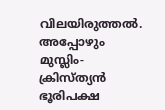വിലയിരുത്തൽ. അപ്പോഴും മുസ്ലിം-ക്രിസ്ത്യൻ ഭൂരിപക്ഷ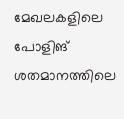മേഖലകളിലെ പോളിങ് ശതമാനത്തിലെ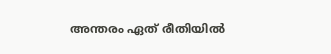അന്തരം ഏത് രീതിയിൽ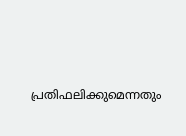പ്രതിഫലിക്കുമെന്നതും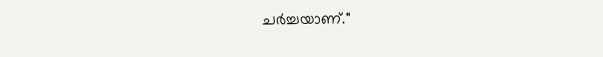ചർച്ചയാണ്."